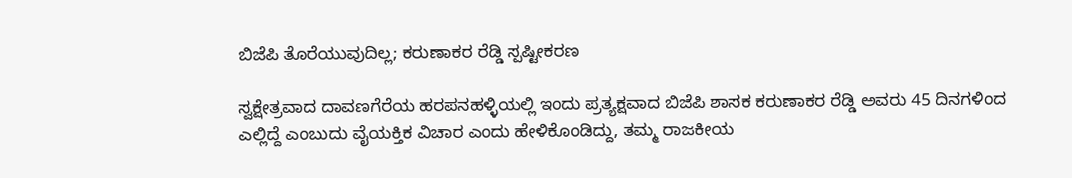ಬಿಜೆಪಿ ತೊರೆಯುವುದಿಲ್ಲ; ಕರುಣಾಕರ ರೆಡ್ಡಿ ಸ್ಪಷ್ಟೀಕರಣ

ಸ್ವಕ್ಷೇತ್ರವಾದ ದಾವಣಗೆರೆಯ ಹರಪನಹಳ್ಳಿಯಲ್ಲಿ ಇಂದು ಪ್ರತ್ಯಕ್ಷವಾದ ಬಿಜೆಪಿ ಶಾಸಕ ಕರುಣಾಕರ ರೆಡ್ಡಿ ಅವರು 45 ದಿನಗಳಿಂದ ಎಲ್ಲಿದ್ದೆ ಎಂಬುದು ವೈಯಕ್ತಿಕ ವಿಚಾರ ಎಂದು ಹೇಳಿಕೊಂಡಿದ್ದು, ತಮ್ಮ ರಾಜಕೀಯ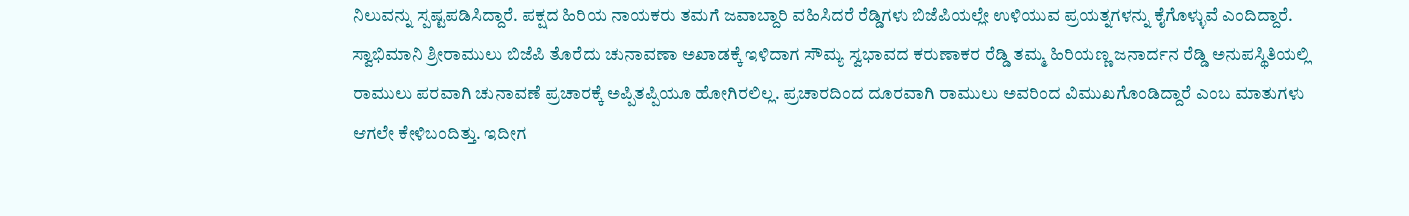ನಿಲುವನ್ನು ಸ್ಪಷ್ಟಪಡಿಸಿದ್ದಾರೆ. ಪಕ್ಷದ ಹಿರಿಯ ನಾಯಕರು ತಮಗೆ ಜವಾಬ್ದಾರಿ ವಹಿಸಿದರೆ ರೆಡ್ಡಿಗಳು ಬಿಜೆಪಿಯಲ್ಲೇ ಉಳಿಯುವ ಪ್ರಯತ್ನಗಳನ್ನು ಕೈಗೊಳ್ಳುವೆ ಎಂದಿದ್ದಾರೆ.
ಸ್ವಾಭಿಮಾನಿ ಶ್ರೀರಾಮುಲು ಬಿಜೆಪಿ ತೊರೆದು ಚುನಾವಣಾ ಅಖಾಡಕ್ಕೆ ಇಳಿದಾಗ ಸೌಮ್ಯ ಸ್ವಭಾವದ ಕರುಣಾಕರ ರೆಡ್ಡಿ ತಮ್ಮ ಹಿರಿಯಣ್ಣ ಜನಾರ್ದನ ರೆಡ್ಡಿ ಅನುಪಸ್ಥಿತಿಯಲ್ಲಿ ರಾಮುಲು ಪರವಾಗಿ ಚುನಾವಣೆ ಪ್ರಚಾರಕ್ಕೆ ಅಪ್ಪಿತಪ್ಪಿಯೂ ಹೋಗಿರಲಿಲ್ಲ. ಪ್ರಚಾರದಿಂದ ದೂರವಾಗಿ ರಾಮುಲು ಅವರಿಂದ ವಿಮುಖಗೊಂಡಿದ್ದಾರೆ ಎಂಬ ಮಾತುಗಳು ಆಗಲೇ ಕೇಳಿಬಂದಿತ್ತು. ಇದೀಗ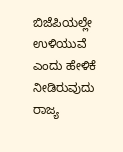ಬಿಜೆಪಿಯಲ್ಲೇ ಉಳಿಯುವೆ ಎಂದು ಹೇಳಿಕೆ ನೀಡಿರುವುದು ರಾಜ್ಯ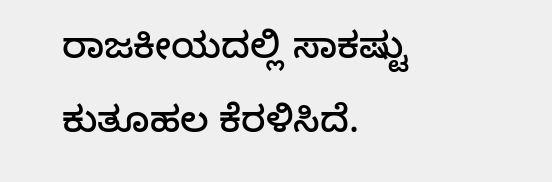ರಾಜಕೀಯದಲ್ಲಿ ಸಾಕಷ್ಟು ಕುತೂಹಲ ಕೆರಳಿಸಿದೆ.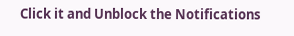Click it and Unblock the Notifications